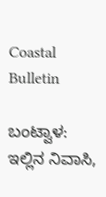Coastal Bulletin

ಬಂಟ್ವಾಳ: ಇಲ್ಲಿನ ನಿವಾಸಿ,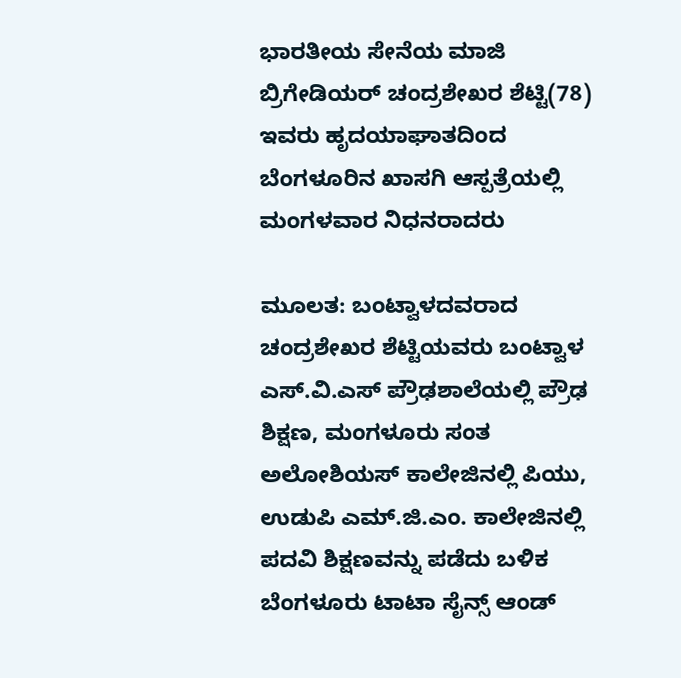ಭಾರತೀಯ ಸೇನೆಯ ಮಾಜಿ ಬ್ರಿಗೇಡಿಯರ್ ಚಂದ್ರಶೇಖರ ಶೆಟ್ಟಿ(78) ಇವರು ಹೃದಯಾಘಾತದಿಂದ ಬೆಂಗಳೂರಿನ ಖಾಸಗಿ ಆಸ್ಪತ್ರೆಯಲ್ಲಿ ಮಂಗಳವಾರ ನಿಧನರಾದರು

ಮೂಲತ: ಬಂಟ್ವಾಳದವರಾದ ಚಂದ್ರಶೇಖರ ಶೆಟ್ಟಿಯವರು ಬಂಟ್ವಾಳ ಎಸ್.ವಿ.ಎಸ್ ಪ್ರೌಢಶಾಲೆಯಲ್ಲಿ ಪ್ರೌಢ ಶಿಕ್ಷಣ, ಮಂಗಳೂರು ಸಂತ ಅಲೋಶಿಯಸ್ ಕಾಲೇಜಿನಲ್ಲಿ ಪಿಯು, ಉಡುಪಿ ಎಮ್.ಜಿ.ಎಂ. ಕಾಲೇಜಿನಲ್ಲಿ ಪದವಿ ಶಿಕ್ಷಣವನ್ನು ಪಡೆದು ಬಳಿಕ ಬೆಂಗಳೂರು ಟಾಟಾ ಸೈನ್ಸ್ ಆಂಡ್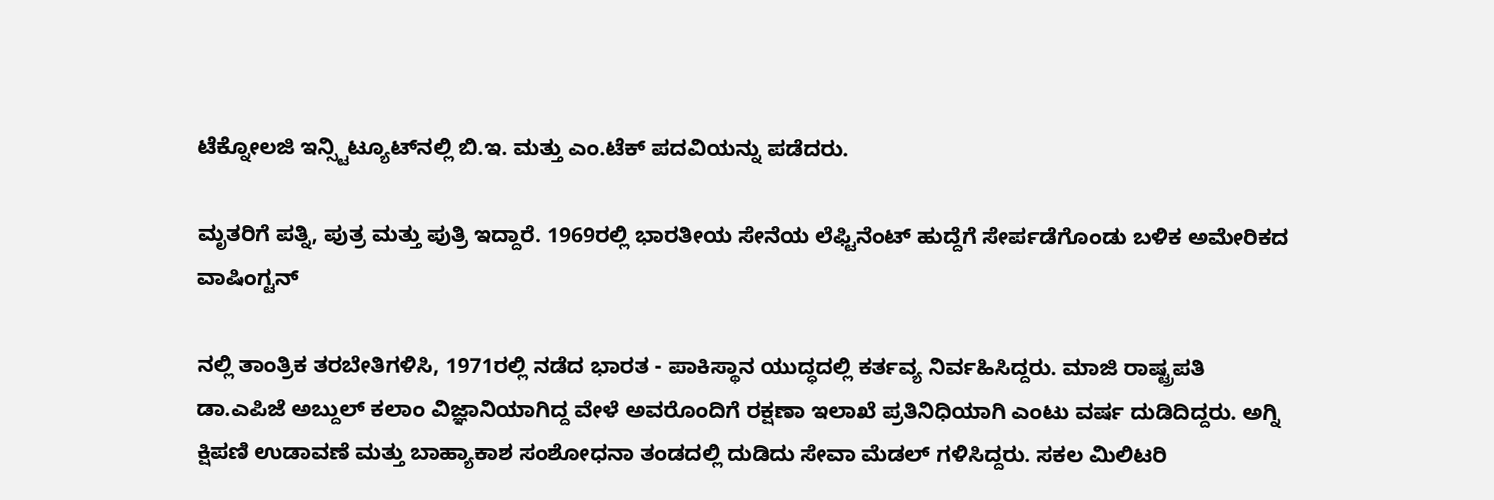ಟೆಕ್ನೋಲಜಿ ಇನ್ಸ್ಟಿಟ್ಯೂಟ್‌ನಲ್ಲಿ ಬಿ.ಇ. ಮತ್ತು ಎಂ.ಟೆಕ್ ಪದವಿಯನ್ನು ಪಡೆದರು.

ಮೃತರಿಗೆ ಪತ್ನಿ, ಪುತ್ರ ಮತ್ತು ಪುತ್ರಿ ಇದ್ದಾರೆ. 1969ರಲ್ಲಿ ಭಾರತೀಯ ಸೇನೆಯ ಲೆಫ್ಟಿನೆಂಟ್ ಹುದ್ದೆಗೆ ಸೇರ್ಪಡೆಗೊಂಡು ಬಳಿಕ ಅಮೇರಿಕದ ವಾಷಿಂಗ್ಟನ್

ನಲ್ಲಿ ತಾಂತ್ರಿಕ ತರಬೇತಿಗಳಿಸಿ, 1971ರಲ್ಲಿ ನಡೆದ ಭಾರತ - ಪಾಕಿಸ್ಥಾನ ಯುದ್ಧದಲ್ಲಿ ಕರ್ತವ್ಯ ನಿರ್ವಹಿಸಿದ್ದರು. ಮಾಜಿ ರಾಷ್ಟ್ರಪತಿ ಡಾ.ಎಪಿಜೆ ಅಬ್ದುಲ್ ಕಲಾಂ ವಿಜ್ಞಾನಿಯಾಗಿದ್ದ ವೇಳೆ ಅವರೊಂದಿಗೆ ರಕ್ಷಣಾ ಇಲಾಖೆ ಪ್ರತಿನಿಧಿಯಾಗಿ ಎಂಟು ವರ್ಷ ದುಡಿದಿದ್ದರು. ಅಗ್ನಿ ಕ್ಷಿಪಣಿ ಉಡಾವಣೆ ಮತ್ತು ಬಾಹ್ಯಾಕಾಶ ಸಂಶೋಧನಾ ತಂಡದಲ್ಲಿ ದುಡಿದು ಸೇವಾ ಮೆಡಲ್ ಗಳಿಸಿದ್ದರು. ಸಕಲ ಮಿಲಿಟರಿ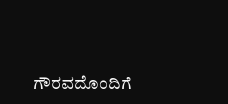ಗೌರವದೊಂದಿಗೆ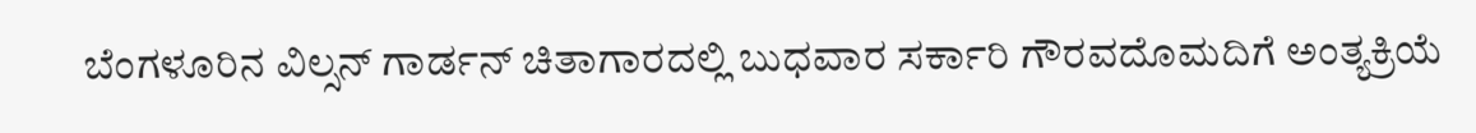ಬೆಂಗಳೂರಿನ ವಿಲ್ಸನ್ ಗಾರ್ಡನ್ ಚಿತಾಗಾರದಲ್ಲಿ ಬುಧವಾರ ಸರ್ಕಾರಿ ಗೌರವದೊಮದಿಗೆ ಅಂತ್ಯಕ್ರಿಯೆ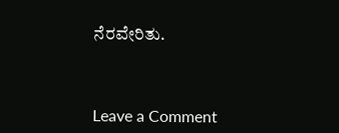ನೆರವೇರಿತು.



Leave a Comment